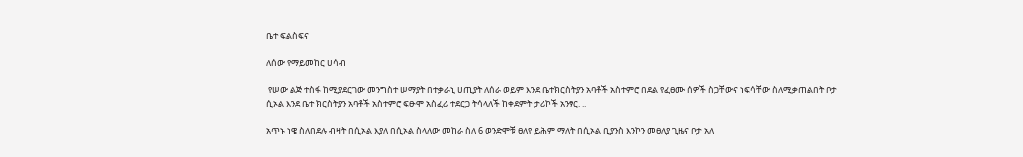ቤተ ፍልስፍና

ለሰው የማይመከር ሀሳብ

 የሠው ልጅ ተስፋ ከሚያደርገው መንግስተ ሠማያት በተቃራኒ ሀጢያት ለሰራ ወይም እንደ ቤተክርስትያን አባቶች አስተምሮ በደል የፈፀሙ ሰዎች ስጋቸውና ነፍሳቸው ስለሚቃጠልበት ቦታ ሲኦል እንደ ቤተ ክርስትያን አባቶች አስተምሮ ፍፁሞ አስፈሪ ተደርጋ ትሳላለች ከቀደምት ታሪኮች አንፃር. ..

አጥኑ ነዌ ስለበደሉ ብዛት በሲኦል እያለ በሲኦል ስላለው መከራ ስለ 6 ወንድሞቹ ፀለየ ይሕም ማለት በሲኦል ቢያንስ እንኮን መፀለያ ጊዜና ቦታ አለ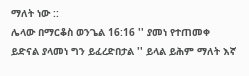ማለት ነው ::
ሌላው በማርቆስ ወንጌል 16:16 '' ያመነ የተጠመቀ ይድናል ያላመነ ግን ይፈረድበታል '' ይላል ይሕም ማለት እኛ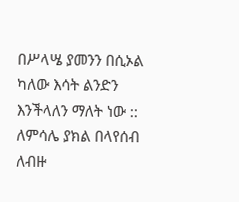በሥላሤ ያመንን በሲኦል ካለው እሳት ልንድን እንችላለን ማለት ነው ::
ለምሳሌ ያክል በላየሰብ ለብዙ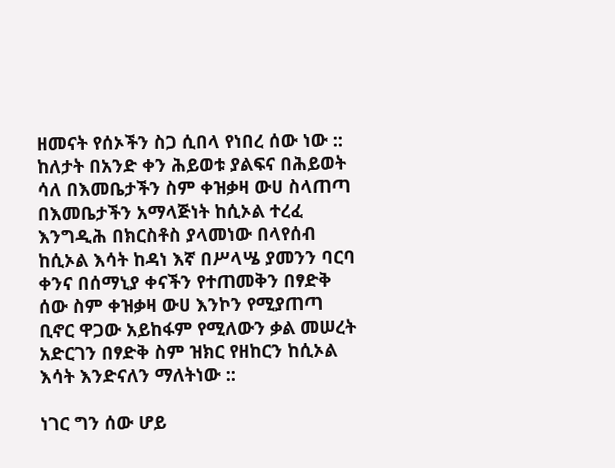ዘመናት የሰኦችን ስጋ ሲበላ የነበረ ሰው ነው :: ከለታት በአንድ ቀን ሕይወቱ ያልፍና በሕይወት ሳለ በእመቤታችን ስም ቀዝቃዛ ውሀ ስላጠጣ በእመቤታችን አማላጅነት ከሲኦል ተረፈ እንግዲሕ በክርስቶስ ያላመነው በላየሰብ ከሲኦል እሳት ከዳነ እኛ በሥላሤ ያመንን ባርባ ቀንና በሰማኒያ ቀናችን የተጠመቅን በፃድቅ ሰው ስም ቀዝቃዛ ውሀ እንኮን የሚያጠጣ ቢኖር ዋጋው አይከፋም የሚለውን ቃል መሠረት አድርገን በፃድቅ ስም ዝክር የዘከርን ከሲኦል እሳት እንድናለን ማለትነው ::

ነገር ግን ሰው ሆይ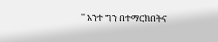'' አንተ ግን በተማርክበትና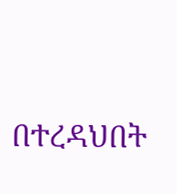በተረዳህበት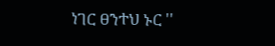ነገር ፀንተህ ኑር ''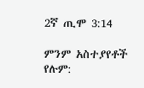2ኛ ጢሞ 3:14

ምንም አስተያየቶች የሉም: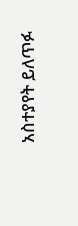አስተያየት ይለጥፉ